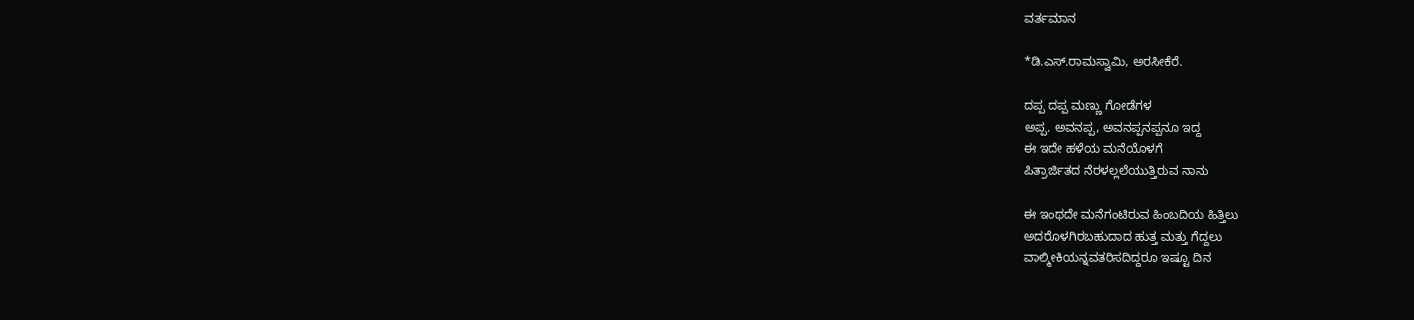ವರ್ತಮಾನ

*ಡಿ.ಎಸ್.ರಾಮಸ್ವಾಮಿ, ಅರಸೀಕೆರೆ.

ದಪ್ಪ ದಪ್ಪ ಮಣ್ಣು ಗೋಡೆಗಳ
ಅಪ್ಪ. ಅವನಪ್ಪ, ಅವನಪ್ಪನಪ್ಪನೂ ಇದ್ದ
ಈ ಇದೇ ಹಳೆಯ ಮನೆಯೊಳಗೆ
ಪಿತ್ರಾರ್ಜಿತದ ನೆರಳಲ್ಲಲೆಯುತ್ತಿರುವ ನಾನು

ಈ ಇಂಥದೇ ಮನೆಗಂಟಿರುವ ಹಿಂಬದಿಯ ಹಿತ್ತಿಲು
ಅದರೊಳಗಿರಬಹುದಾದ ಹುತ್ತ ಮತ್ತು ಗೆದ್ದಲು
ವಾಲ್ಮೀಕಿಯನ್ನವತರಿಸದಿದ್ದರೂ ಇಷ್ಟೂ ದಿನ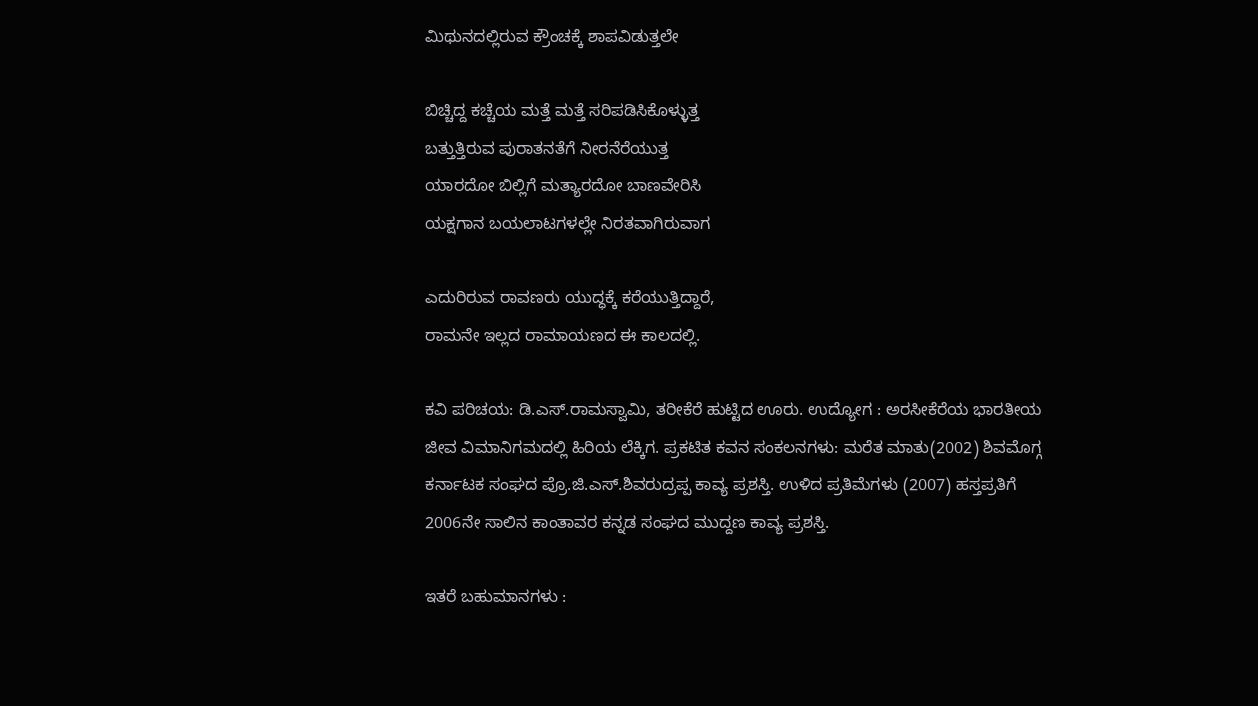ಮಿಥುನದಲ್ಲಿರುವ ಕ್ರೌಂಚಕ್ಕೆ ಶಾಪವಿಡುತ್ತಲೇ

ಬಿಚ್ಚಿದ್ದ ಕಚ್ಚೆಯ ಮತ್ತೆ ಮತ್ತೆ ಸರಿಪಡಿಸಿಕೊಳ್ಳುತ್ತ
ಬತ್ತುತ್ತಿರುವ ಪುರಾತನತೆಗೆ ನೀರನೆರೆಯುತ್ತ
ಯಾರದೋ ಬಿಲ್ಲಿಗೆ ಮತ್ಯಾರದೋ ಬಾಣವೇರಿಸಿ
ಯಕ್ಷಗಾನ ಬಯಲಾಟಗಳಲ್ಲೇ ನಿರತವಾಗಿರುವಾಗ

ಎದುರಿರುವ ರಾವಣರು ಯುದ್ಧಕ್ಕೆ ಕರೆಯುತ್ತಿದ್ದಾರೆ,
ರಾಮನೇ ಇಲ್ಲದ ರಾಮಾಯಣದ ಈ ಕಾಲದಲ್ಲಿ.

ಕವಿ ಪರಿಚಯ: ಡಿ.ಎಸ್.ರಾಮಸ್ವಾಮಿ, ತರೀಕೆರೆ ಹುಟ್ಟಿದ ಊರು. ಉದ್ಯೋಗ : ಅರಸೀಕೆರೆಯ ಭಾರತೀಯ ಜೀವ ವಿಮಾನಿಗಮದಲ್ಲಿ ಹಿರಿಯ ಲೆಕ್ಕಿಗ. ಪ್ರಕಟಿತ ಕವನ ಸಂಕಲನಗಳು: ಮರೆತ ಮಾತು(2002) ಶಿವಮೊಗ್ಗ ಕರ್ನಾಟಕ ಸಂಘದ ಪ್ರೊ.ಜಿ.ಎಸ್.ಶಿವರುದ್ರಪ್ಪ ಕಾವ್ಯ ಪ್ರಶಸ್ತಿ. ಉಳಿದ ಪ್ರತಿಮೆಗಳು (2007) ಹಸ್ತಪ್ರತಿಗೆ 2006ನೇ ಸಾಲಿನ ಕಾಂತಾವರ ಕನ್ನಡ ಸಂಘದ ಮುದ್ದಣ ಕಾವ್ಯ ಪ್ರಶಸ್ತಿ.

ಇತರೆ ಬಹುಮಾನಗಳು :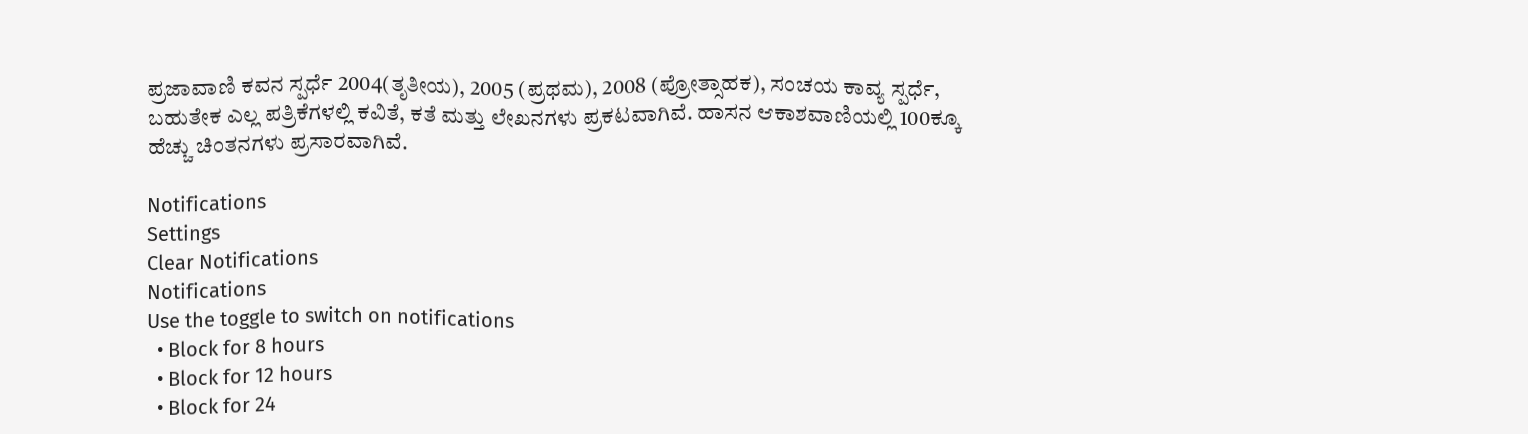ಪ್ರಜಾವಾಣಿ ಕವನ ಸ್ಪರ್ಧೆ 2004(ತೃತೀಯ), 2005 (ಪ್ರಥಮ), 2008 (ಪ್ರೋತ್ಸಾಹಕ), ಸಂಚಯ ಕಾವ್ಯ ಸ್ಪರ್ಧೆ, ಬಹುತೇಕ ಎಲ್ಲ ಪತ್ರಿಕೆಗಳಲ್ಲಿ ಕವಿತೆ, ಕತೆ ಮತ್ತು ಲೇಖನಗಳು ಪ್ರಕಟವಾಗಿವೆ. ಹಾಸನ ಆಕಾಶವಾಣಿಯಲ್ಲಿ 100ಕ್ಕೂ ಹೆಚ್ಚು ಚಿಂತನಗಳು ಪ್ರಸಾರವಾಗಿವೆ.

Notifications
Settings
Clear Notifications
Notifications
Use the toggle to switch on notifications
  • Block for 8 hours
  • Block for 12 hours
  • Block for 24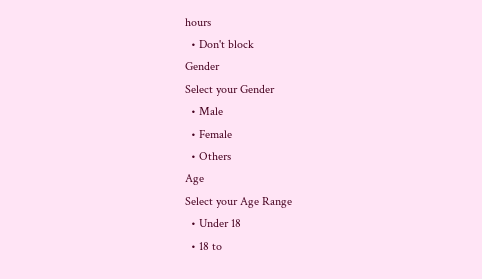hours
  • Don't block
Gender
Select your Gender
  • Male
  • Female
  • Others
Age
Select your Age Range
  • Under 18
  • 18 to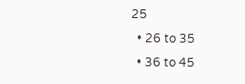25
  • 26 to 35
  • 36 to 45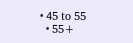• 45 to 55
  • 55+